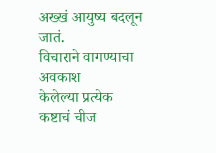अख्खं आयुष्य बदलून जातं.
विचाराने वागण्याचा अवकाश
केलेल्या प्रत्येक कष्टाचं चीज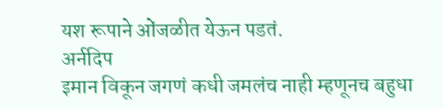यश रूपाने ओंजळीत येऊन पडतं.
अर्नदिप
इमान विकून जगणं कधी जमलंच नाही म्हणूनच बहुधा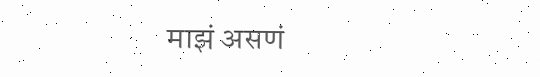माझं असणं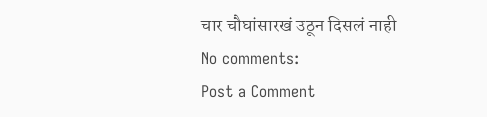चार चौघांसारखं उठून दिसलं नाही
No comments:
Post a Comment